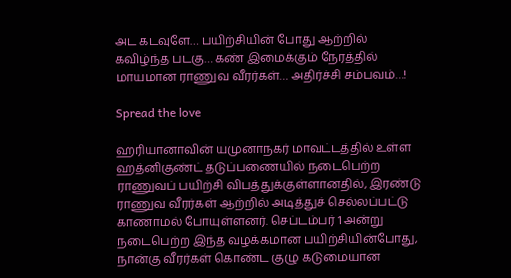அட கடவுளே… பயிற்சியின் போது ஆற்றில் கவிழ்ந்த படகு… கண் இமைக்கும் நேரத்தில் மாயமான ராணுவ வீரர்கள்… அதிர்ச்சி சம்பவம்…!

Spread the love

ஹரியானாவின் யமுனாநகர் மாவட்டத்தில் உள்ள ஹத்னிகுண்ட் தடுப்பணையில் நடைபெற்ற ராணுவப் பயிற்சி விபத்துக்குள்ளானதில், இரண்டு ராணுவ வீரர்கள் ஆற்றில் அடித்துச் செல்லப்பட்டு காணாமல் போயுள்ளனர். செப்டம்பர் 1 அன்று நடைபெற்ற இந்த வழக்கமான பயிற்சியின்போது, நான்கு வீரர்கள் கொண்ட குழு கடுமையான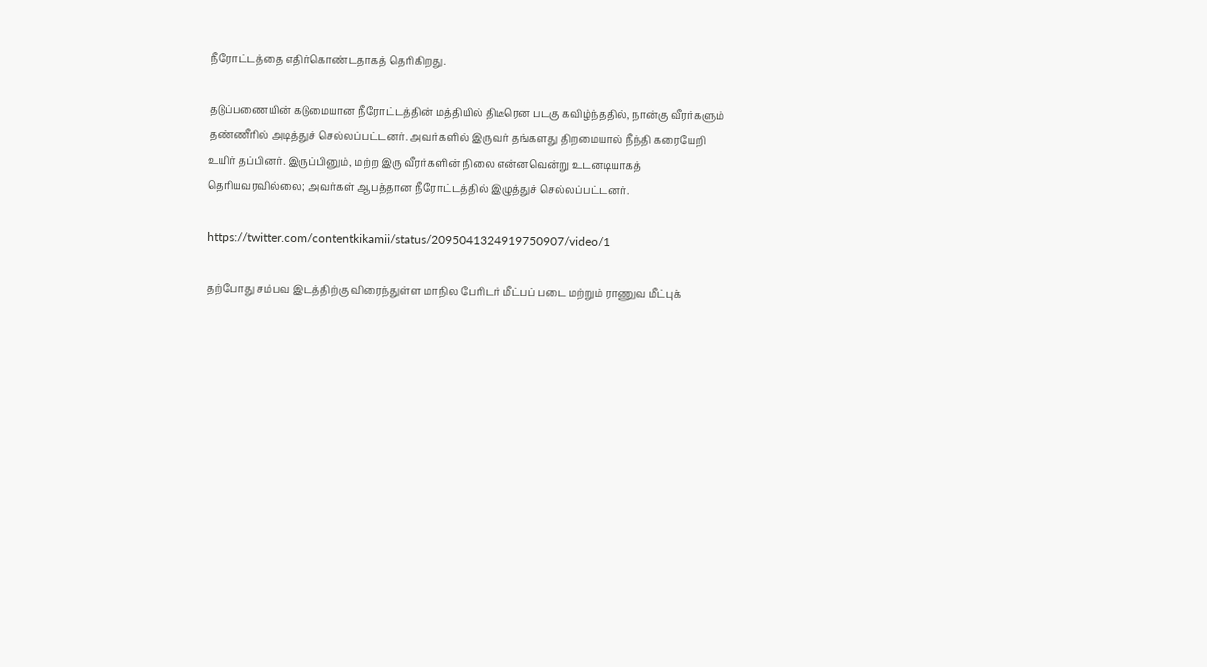நீரோட்டத்தை எதிர்கொண்டதாகத் தெரிகிறது.

தடுப்பணையின் கடுமையான நீரோட்டத்தின் மத்தியில் திடீரென படகு கவிழ்ந்ததில், நான்கு வீரர்களும் தண்ணீரில் அடித்துச் செல்லப்பட்டனர். அவர்களில் இருவர் தங்களது திறமையால் நீந்தி கரையேறி உயிர் தப்பினர். இருப்பினும், மற்ற இரு வீரர்களின் நிலை என்னவென்று உடனடியாகத் தெரியவரவில்லை; அவர்கள் ஆபத்தான நீரோட்டத்தில் இழுத்துச் செல்லப்பட்டனர்.

https://twitter.com/contentkikamii/status/2095041324919750907/video/1

தற்போது சம்பவ இடத்திற்கு விரைந்துள்ள மாநில பேரிடர் மீட்பப் படை மற்றும் ராணுவ மீட்புக்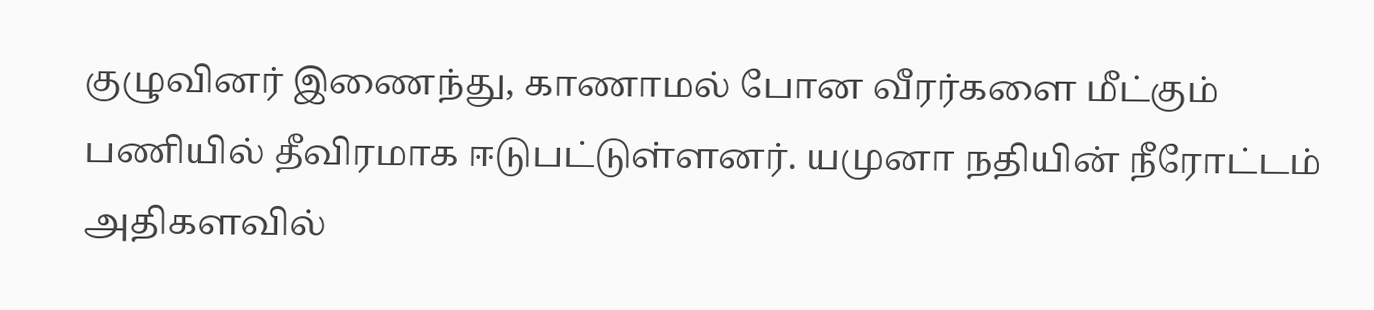குழுவினர் இணைந்து, காணாமல் போன வீரர்களை மீட்கும் பணியில் தீவிரமாக ஈடுபட்டுள்ளனர். யமுனா நதியின் நீரோட்டம் அதிகளவில்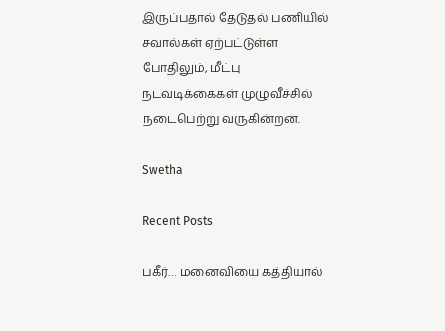இருப்பதால் தேடுதல் பணியில் சவால்கள் ஏற்பட்டுள்ள போதிலும், மீட்பு நடவடிக்கைகள் முழுவீச்சில் நடைபெற்று வருகின்றன.

Swetha

Recent Posts

பகீர்… மனைவியை கத்தியால்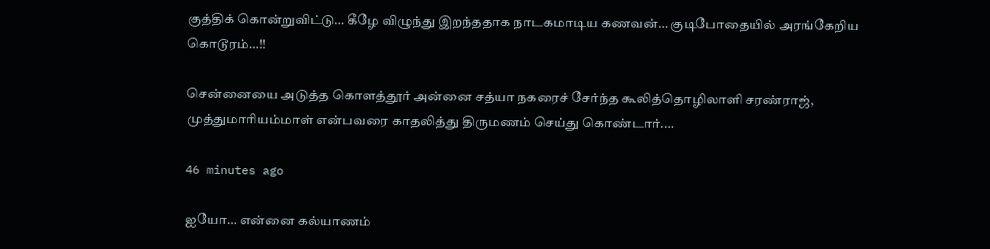குத்திக் கொன்றுவிட்டு… கீழே விழுந்து இறந்ததாக நாடகமாடிய கணவன்… குடிபோதையில் அரங்கேறிய கொடூரம்…!!

சென்னையை அடுத்த கொளத்தூர் அன்னை சத்யா நகரைச் சேர்ந்த கூலித்தொழிலாளி சரண்ராஜ், முத்துமாரியம்மாள் என்பவரை காதலித்து திருமணம் செய்து கொண்டார்.…

46 minutes ago

ஐயோ… என்னை கல்யாணம்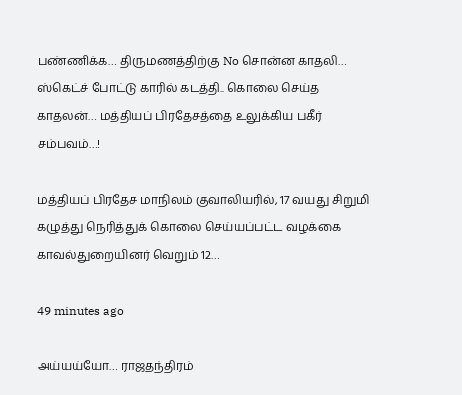பண்ணிக்க… திருமணத்திற்கு No சொன்ன காதலி… ஸ்கெட்ச் போட்டு காரில் கடத்தி.. கொலை செய்த காதலன்… மத்தியப் பிரதேசத்தை உலுக்கிய பகீர் சம்பவம்…!

மத்தியப் பிரதேச மாநிலம் குவாலியரில், 17 வயது சிறுமி கழுத்து நெரித்துக் கொலை செய்யப்பட்ட வழக்கை காவல்துறையினர் வெறும் 12…

49 minutes ago

அய்யய்யோ… ராஜதந்திரம்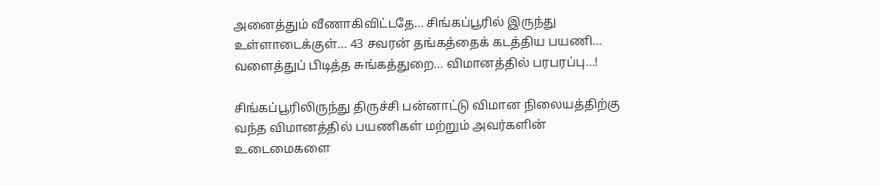அனைத்தும் வீணாகிவிட்டதே… சிங்கப்பூரில் இருந்து உள்ளாடைக்குள்… 43 சவரன் தங்கத்தைக் கடத்திய பயணி… வளைத்துப் பிடித்த சுங்கத்துறை… விமானத்தில் பரபரப்பு…!

சிங்கப்பூரிலிருந்து திருச்சி பன்னாட்டு விமான நிலையத்திற்கு வந்த விமானத்தில் பயணிகள் மற்றும் அவர்களின் உடைமைகளை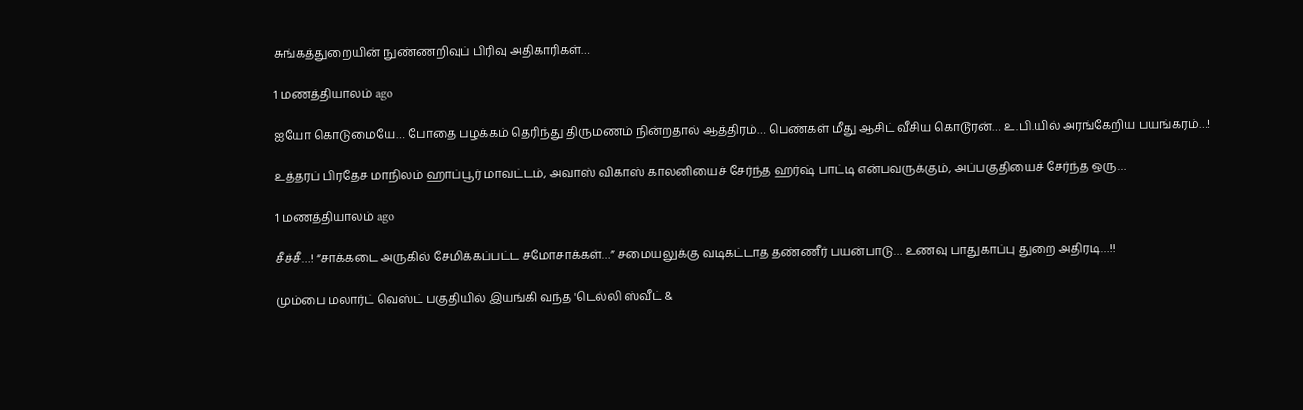சுங்கத்துறையின் நுண்ணறிவுப் பிரிவு அதிகாரிகள்…

1 மணத்தியாலம் ago

ஐயோ கொடுமையே… போதை பழக்கம் தெரிந்து திருமணம் நின்றதால் ஆத்திரம்… பெண்கள் மீது ஆசிட் வீசிய கொடூரன்… உ.பி.யில் அரங்கேறிய பயங்கரம்…!

உத்தரப் பிரதேச மாநிலம் ஹாப்பூர் மாவட்டம், அவாஸ் விகாஸ் காலனியைச் சேர்ந்த ஹர்ஷ் பாட்டி என்பவருக்கும், அப்பகுதியைச் சேர்ந்த ஒரு…

1 மணத்தியாலம் ago

சீச்சீ…! “சாக்கடை அருகில் சேமிக்கப்பட்ட சமோசாக்கள்…” சமையலுக்கு வடிகட்டாத தண்ணீர் பயன்பாடு… உணவு பாதுகாப்பு துறை அதிரடி…!!

மும்பை மலார்ட் வெஸ்ட் பகுதியில் இயங்கி வந்த 'டெல்லி ஸ்வீட் &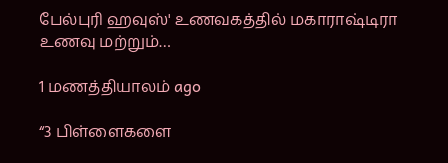பேல்புரி ஹவுஸ்' உணவகத்தில் மகாராஷ்டிரா உணவு மற்றும்…

1 மணத்தியாலம் ago

“3 பிள்ளைகளை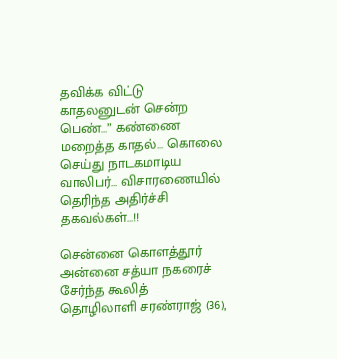தவிக்க விட்டு காதலனுடன் சென்ற பெண்…” கண்ணை மறைத்த காதல்… கொலை செய்து நாடகமாடிய வாலிபர்… விசாரணையில் தெரிந்த அதிர்ச்சி தகவல்கள்…!!

சென்னை கொளத்தூர் அன்னை சத்யா நகரைச் சேர்ந்த கூலித் தொழிலாளி சரண்ராஜ் (36),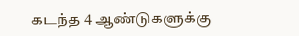கடந்த 4 ஆண்டுகளுக்கு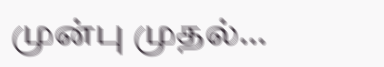முன்பு முதல்…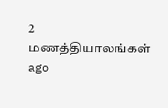2 மணத்தியாலங்கள் ago